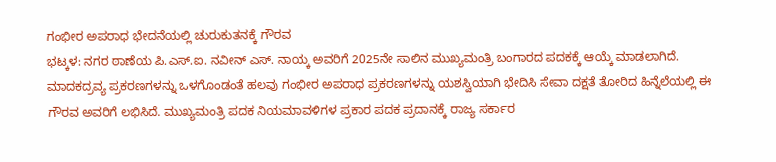ಗಂಭೀರ ಅಪರಾಧ ಭೇದನೆಯಲ್ಲಿ ಚುರುಕುತನಕ್ಕೆ ಗೌರವ
ಭಟ್ಕಳ: ನಗರ ಠಾಣೆಯ ಪಿ.ಎಸ್.ಐ. ನವೀನ್ ಎಸ್. ನಾಯ್ಕ ಅವರಿಗೆ 2025ನೇ ಸಾಲಿನ ಮುಖ್ಯಮಂತ್ರಿ ಬಂಗಾರದ ಪದಕಕ್ಕೆ ಆಯ್ಕೆ ಮಾಡಲಾಗಿದೆ.
ಮಾದಕದ್ರವ್ಯ ಪ್ರಕರಣಗಳನ್ನು ಒಳಗೊಂಡಂತೆ ಹಲವು ಗಂಭೀರ ಅಪರಾಧ ಪ್ರಕರಣಗಳನ್ನು ಯಶಸ್ವಿಯಾಗಿ ಭೇದಿಸಿ ಸೇವಾ ದಕ್ಷತೆ ತೋರಿದ ಹಿನ್ನೆಲೆಯಲ್ಲಿ ಈ ಗೌರವ ಅವರಿಗೆ ಲಭಿಸಿದೆ. ಮುಖ್ಯಮಂತ್ರಿ ಪದಕ ನಿಯಮಾವಳಿಗಳ ಪ್ರಕಾರ ಪದಕ ಪ್ರದಾನಕ್ಕೆ ರಾಜ್ಯ ಸರ್ಕಾರ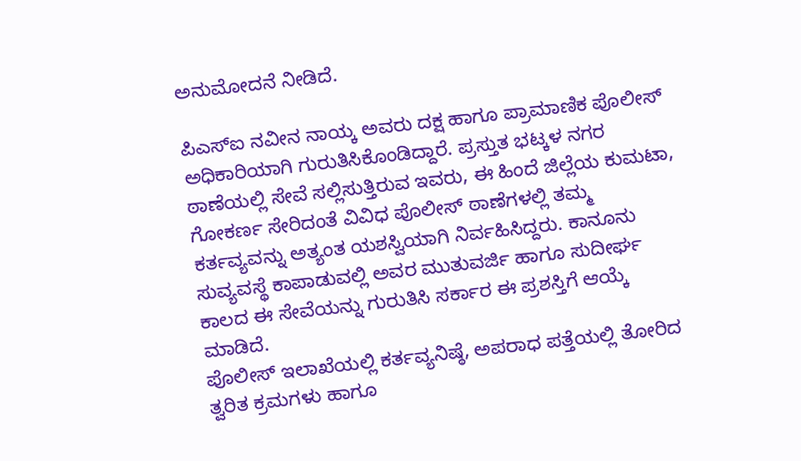ಅನುಮೋದನೆ ನೀಡಿದೆ.

ಪಿಎಸ್ಐ ನವೀನ ನಾಯ್ಕ ಅವರು ದಕ್ಷ ಹಾಗೂ ಪ್ರಾಮಾಣಿಕ ಪೊಲೀಸ್ ಅಧಿಕಾರಿಯಾಗಿ ಗುರುತಿಸಿಕೊಂಡಿದ್ದಾರೆ. ಪ್ರಸ್ತುತ ಭಟ್ಕಳ ನಗರ ಠಾಣೆಯಲ್ಲಿ ಸೇವೆ ಸಲ್ಲಿಸುತ್ತಿರುವ ಇವರು, ಈ ಹಿಂದೆ ಜಿಲ್ಲೆಯ ಕುಮಟಾ, ಗೋಕರ್ಣ ಸೇರಿದಂತೆ ವಿವಿಧ ಪೊಲೀಸ್ ಠಾಣೆಗಳಲ್ಲಿ ತಮ್ಮ ಕರ್ತವ್ಯವನ್ನು ಅತ್ಯಂತ ಯಶಸ್ವಿಯಾಗಿ ನಿರ್ವಹಿಸಿದ್ದರು. ಕಾನೂನು ಸುವ್ಯವಸ್ಥೆ ಕಾಪಾಡುವಲ್ಲಿ ಅವರ ಮುತುವರ್ಜಿ ಹಾಗೂ ಸುದೀರ್ಘ ಕಾಲದ ಈ ಸೇವೆಯನ್ನು ಗುರುತಿಸಿ ಸರ್ಕಾರ ಈ ಪ್ರಶಸ್ತಿಗೆ ಆಯ್ಕೆ ಮಾಡಿದೆ.
ಪೊಲೀಸ್ ಇಲಾಖೆಯಲ್ಲಿ ಕರ್ತವ್ಯನಿಷ್ಠೆ, ಅಪರಾಧ ಪತ್ತೆಯಲ್ಲಿ ತೋರಿದ ತ್ವರಿತ ಕ್ರಮಗಳು ಹಾಗೂ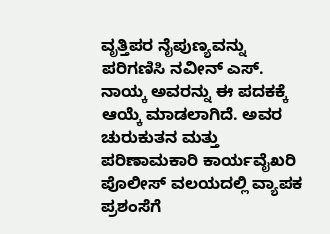ವೃತ್ತಿಪರ ನೈಪುಣ್ಯವನ್ನು ಪರಿಗಣಿಸಿ ನವೀನ್ ಎಸ್. ನಾಯ್ಕ ಅವರನ್ನು ಈ ಪದಕಕ್ಕೆ ಆಯ್ಕೆ ಮಾಡಲಾಗಿದೆ. ಅವರ ಚುರುಕುತನ ಮತ್ತು ಪರಿಣಾಮಕಾರಿ ಕಾರ್ಯವೈಖರಿ ಪೊಲೀಸ್ ವಲಯದಲ್ಲಿ ವ್ಯಾಪಕ ಪ್ರಶಂಸೆಗೆ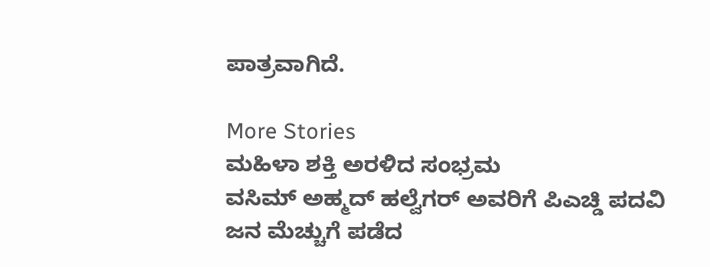ಪಾತ್ರವಾಗಿದೆ.

More Stories
ಮಹಿಳಾ ಶಕ್ತಿ ಅರಳಿದ ಸಂಭ್ರಮ
ವಸಿಮ್ ಅಹ್ಮದ್ ಹಲ್ವೆಗರ್ ಅವರಿಗೆ ಪಿಎಚ್ಡಿ ಪದವಿ
ಜನ ಮೆಚ್ಚುಗೆ ಪಡೆದ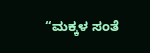“ಮಕ್ಕಳ ಸಂತೆ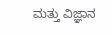ಮತ್ತು ವಿಜ್ಞಾನ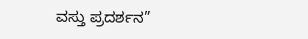ವಸ್ತು ಪ್ರದರ್ಶನ”